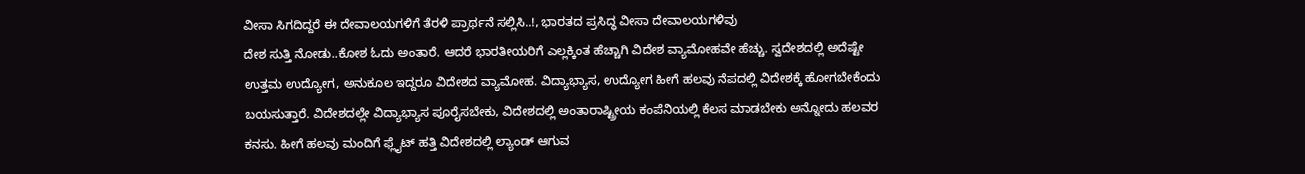ವೀಸಾ ಸಿಗದಿದ್ದರೆ ಈ ದೇವಾಲಯಗಳಿಗೆ ತೆರಳಿ ಪ್ರಾರ್ಥನೆ ಸಲ್ಲಿಸಿ..!, ಭಾರತದ ಪ್ರಸಿದ್ಧ ವೀಸಾ ದೇವಾಲಯಗಳಿವು
ದೇಶ ಸುತ್ತಿ ನೋಡು..ಕೋಶ ಓದು ಅಂತಾರೆ. ಆದರೆ ಭಾರತೀಯರಿಗೆ ಎಲ್ಲಕ್ಕಿಂತ ಹೆಚ್ಚಾಗಿ ವಿದೇಶ ವ್ಯಾಮೋಹವೇ ಹೆಚ್ಚು. ಸ್ವದೇಶದಲ್ಲಿ ಅದೆಷ್ಟೇ ಉತ್ತಮ ಉದ್ಯೋಗ, ಅನುಕೂಲ ಇದ್ದರೂ ವಿದೇಶದ ವ್ಯಾಮೋಹ. ವಿದ್ಯಾಭ್ಯಾಸ, ಉದ್ಯೋಗ ಹೀಗೆ ಹಲವು ನೆಪದಲ್ಲಿ ವಿದೇಶಕ್ಕೆ ಹೋಗಬೇಕೆಂದು ಬಯಸುತ್ತಾರೆ. ವಿದೇಶದಲ್ಲೇ ವಿದ್ಯಾಭ್ಯಾಸ ಪೂರೈಸಬೇಕು, ವಿದೇಶದಲ್ಲಿ ಅಂತಾರಾಷ್ಟ್ರೀಯ ಕಂಪೆನಿಯಲ್ಲಿ ಕೆಲಸ ಮಾಡಬೇಕು ಅನ್ನೋದು ಹಲವರ ಕನಸು. ಹೀಗೆ ಹಲವು ಮಂದಿಗೆ ಫ್ಲೈಟ್ ಹತ್ತಿ ವಿದೇಶದಲ್ಲಿ ಲ್ಯಾಂಡ್ ಆಗುವ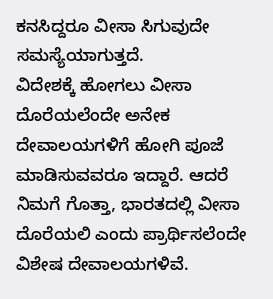ಕನಸಿದ್ದರೂ ವೀಸಾ ಸಿಗುವುದೇ ಸಮಸ್ಯೆಯಾಗುತ್ತದೆ.
ವಿದೇಶಕ್ಕೆ ಹೋಗಲು ವೀಸಾ ದೊರೆಯಲೆಂದೇ ಅನೇಕ ದೇವಾಲಯಗಳಿಗೆ ಹೋಗಿ ಪೂಜೆ ಮಾಡಿಸುವವರೂ ಇದ್ದಾರೆ. ಆದರೆ ನಿಮಗೆ ಗೊತ್ತಾ, ಭಾರತದಲ್ಲಿ ವೀಸಾ ದೊರೆಯಲಿ ಎಂದು ಪ್ರಾರ್ಥಿಸಲೆಂದೇ ವಿಶೇಷ ದೇವಾಲಯಗಳಿವೆ.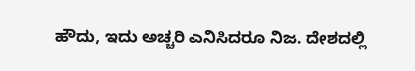ಹೌದು, ಇದು ಅಚ್ಚರಿ ಎನಿಸಿದರೂ ನಿಜ. ದೇಶದಲ್ಲಿ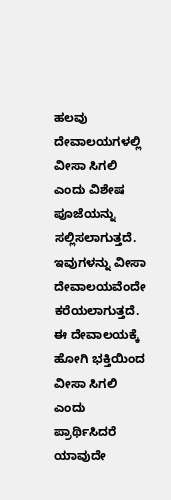ಹಲವು ದೇವಾಲಯಗಳಲ್ಲಿ ವೀಸಾ ಸಿಗಲಿ ಎಂದು ವಿಶೇಷ ಪೂಜೆಯನ್ನು ಸಲ್ಲಿಸಲಾಗುತ್ತದೆ. ಇವುಗಳನ್ನು ವೀಸಾ ದೇವಾಲಯವೆಂದೇ ಕರೆಯಲಾಗುತ್ತದೆ. ಈ ದೇವಾಲಯಕ್ಕೆ ಹೋಗಿ ಭಕ್ತಿಯಿಂದ ವೀಸಾ ಸಿಗಲಿ ಎಂದು ಪ್ರಾರ್ಥಿಸಿದರೆ ಯಾವುದೇ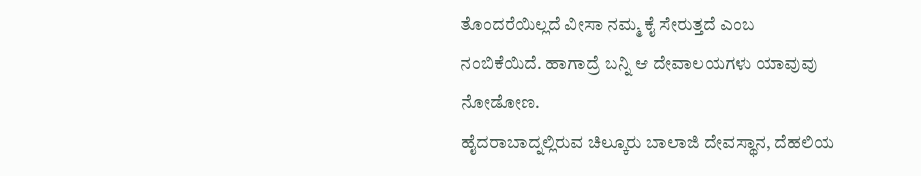ತೊಂದರೆಯಿಲ್ಲದೆ ವೀಸಾ ನಮ್ಮ ಕೈ ಸೇರುತ್ತದೆ ಎಂಬ ನಂಬಿಕೆಯಿದೆ. ಹಾಗಾದ್ರೆ ಬನ್ನಿ ಆ ದೇವಾಲಯಗಳು ಯಾವುವು ನೋಡೋಣ.
ಹೈದರಾಬಾದ್ನಲ್ಲಿರುವ ಚಿಲ್ಕೂರು ಬಾಲಾಜಿ ದೇವಸ್ಥಾನ, ದೆಹಲಿಯ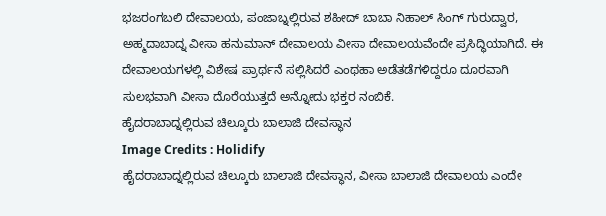ಭಜರಂಗಬಲಿ ದೇವಾಲಯ, ಪಂಜಾಬ್ನಲ್ಲಿರುವ ಶಹೀದ್ ಬಾಬಾ ನಿಹಾಲ್ ಸಿಂಗ್ ಗುರುದ್ವಾರ, ಅಹ್ಮದಾಬಾದ್ನ ವೀಸಾ ಹನುಮಾನ್ ದೇವಾಲಯ ವೀಸಾ ದೇವಾಲಯವೆಂದೇ ಪ್ರಸಿದ್ಧಿಯಾಗಿದೆ. ಈ ದೇವಾಲಯಗಳಲ್ಲಿ ವಿಶೇಷ ಪ್ರಾರ್ಥನೆ ಸಲ್ಲಿಸಿದರೆ ಎಂಥಹಾ ಅಡೆತಡೆಗಳಿದ್ದರೂ ದೂರವಾಗಿ ಸುಲಭವಾಗಿ ವೀಸಾ ದೊರೆಯುತ್ತದೆ ಅನ್ನೋದು ಭಕ್ತರ ನಂಬಿಕೆ.
ಹೈದರಾಬಾದ್ನಲ್ಲಿರುವ ಚಿಲ್ಕೂರು ಬಾಲಾಜಿ ದೇವಸ್ಥಾನ
Image Credits : Holidify
ಹೈದರಾಬಾದ್ನಲ್ಲಿರುವ ಚಿಲ್ಕೂರು ಬಾಲಾಜಿ ದೇವಸ್ಥಾನ, ವೀಸಾ ಬಾಲಾಜಿ ದೇವಾಲಯ ಎಂದೇ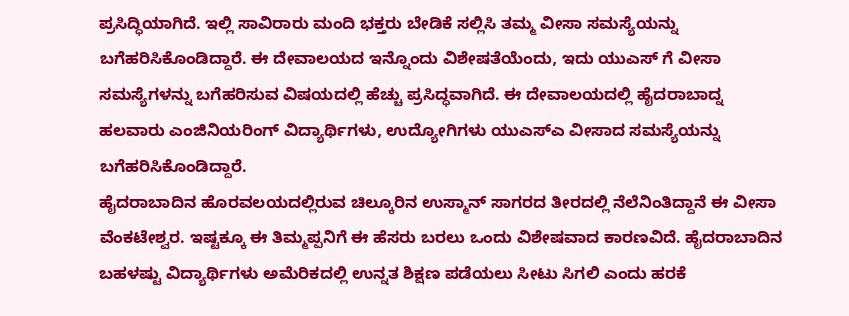ಪ್ರಸಿದ್ಧಿಯಾಗಿದೆ. ಇಲ್ಲಿ ಸಾವಿರಾರು ಮಂದಿ ಭಕ್ತರು ಬೇಡಿಕೆ ಸಲ್ಲಿಸಿ ತಮ್ಮ ವೀಸಾ ಸಮಸ್ಯೆಯನ್ನು ಬಗೆಹರಿಸಿಕೊಂಡಿದ್ದಾರೆ. ಈ ದೇವಾಲಯದ ಇನ್ನೊಂದು ವಿಶೇಷತೆಯೆಂದು, ಇದು ಯುಎಸ್ ಗೆ ವೀಸಾ ಸಮಸ್ಯೆಗಳನ್ನು ಬಗೆಹರಿಸುವ ವಿಷಯದಲ್ಲಿ ಹೆಚ್ಚು ಪ್ರಸಿದ್ಧವಾಗಿದೆ. ಈ ದೇವಾಲಯದಲ್ಲಿ ಹೈದರಾಬಾದ್ನ ಹಲವಾರು ಎಂಜಿನಿಯರಿಂಗ್ ವಿದ್ಯಾರ್ಥಿಗಳು, ಉದ್ಯೋಗಿಗಳು ಯುಎಸ್ಎ ವೀಸಾದ ಸಮಸ್ಯೆಯನ್ನು ಬಗೆಹರಿಸಿಕೊಂಡಿದ್ದಾರೆ.
ಹೈದರಾಬಾದಿನ ಹೊರವಲಯದಲ್ಲಿರುವ ಚಿಲ್ಕೂರಿನ ಉಸ್ಮಾನ್ ಸಾಗರದ ತೀರದಲ್ಲಿ ನೆಲೆನಿಂತಿದ್ದಾನೆ ಈ ವೀಸಾ ವೆಂಕಟೇಶ್ವರ. ಇಷ್ಟಕ್ಕೂ ಈ ತಿಮ್ಮಪ್ಪನಿಗೆ ಈ ಹೆಸರು ಬರಲು ಒಂದು ವಿಶೇಷವಾದ ಕಾರಣವಿದೆ. ಹೈದರಾಬಾದಿನ ಬಹಳಷ್ಟು ವಿದ್ಯಾರ್ಥಿಗಳು ಅಮೆರಿಕದಲ್ಲಿ ಉನ್ನತ ಶಿಕ್ಷಣ ಪಡೆಯಲು ಸೀಟು ಸಿಗಲಿ ಎಂದು ಹರಕೆ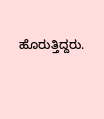ಹೊರುತ್ತಿದ್ದರು.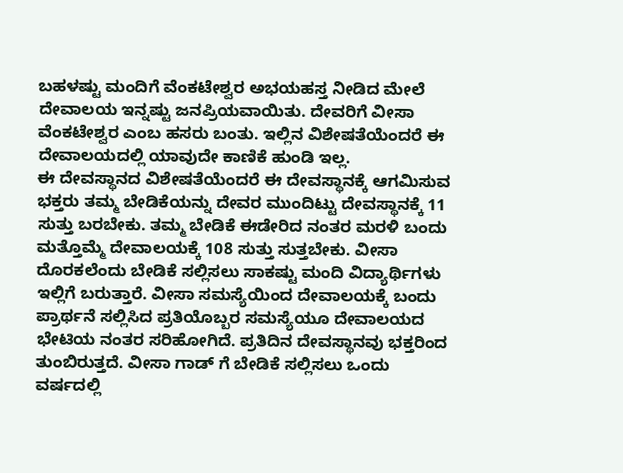ಬಹಳಷ್ಟು ಮಂದಿಗೆ ವೆಂಕಟೇಶ್ವರ ಅಭಯಹಸ್ತ ನೀಡಿದ ಮೇಲೆ ದೇವಾಲಯ ಇನ್ನಷ್ಟು ಜನಪ್ರಿಯವಾಯಿತು. ದೇವರಿಗೆ ವೀಸಾ ವೆಂಕಟೇಶ್ವರ ಎಂಬ ಹಸರು ಬಂತು. ಇಲ್ಲಿನ ವಿಶೇಷತೆಯೆಂದರೆ ಈ ದೇವಾಲಯದಲ್ಲಿ ಯಾವುದೇ ಕಾಣಿಕೆ ಹುಂಡಿ ಇಲ್ಲ.
ಈ ದೇವಸ್ಥಾನದ ವಿಶೇಷತೆಯೆಂದರೆ ಈ ದೇವಸ್ಥಾನಕ್ಕೆ ಆಗಮಿಸುವ ಭಕ್ತರು ತಮ್ಮ ಬೇಡಿಕೆಯನ್ನು ದೇವರ ಮುಂದಿಟ್ಟು ದೇವಸ್ಥಾನಕ್ಕೆ 11 ಸುತ್ತು ಬರಬೇಕು. ತಮ್ಮ ಬೇಡಿಕೆ ಈಡೇರಿದ ನಂತರ ಮರಳಿ ಬಂದು ಮತ್ತೊಮ್ಮೆ ದೇವಾಲಯಕ್ಕೆ 108 ಸುತ್ತು ಸುತ್ತಬೇಕು. ವೀಸಾ ದೊರಕಲೆಂದು ಬೇಡಿಕೆ ಸಲ್ಲಿಸಲು ಸಾಕಷ್ಟು ಮಂದಿ ವಿದ್ಯಾರ್ಥಿಗಳು ಇಲ್ಲಿಗೆ ಬರುತ್ತಾರೆ. ವೀಸಾ ಸಮಸ್ಯೆಯಿಂದ ದೇವಾಲಯಕ್ಕೆ ಬಂದು ಪ್ರಾರ್ಥನೆ ಸಲ್ಲಿಸಿದ ಪ್ರತಿಯೊಬ್ಬರ ಸಮಸ್ಯೆಯೂ ದೇವಾಲಯದ ಭೇಟಿಯ ನಂತರ ಸರಿಹೋಗಿದೆ. ಪ್ರತಿದಿನ ದೇವಸ್ಥಾನವು ಭಕ್ತರಿಂದ ತುಂಬಿರುತ್ತದೆ. ವೀಸಾ ಗಾಡ್ ಗೆ ಬೇಡಿಕೆ ಸಲ್ಲಿಸಲು ಒಂದು ವರ್ಷದಲ್ಲಿ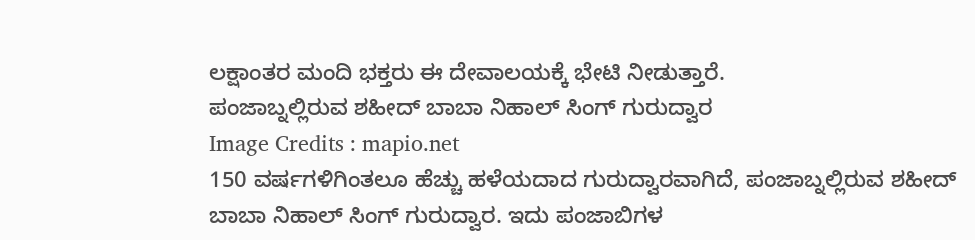ಲಕ್ಷಾಂತರ ಮಂದಿ ಭಕ್ತರು ಈ ದೇವಾಲಯಕ್ಕೆ ಭೇಟಿ ನೀಡುತ್ತಾರೆ.
ಪಂಜಾಬ್ನಲ್ಲಿರುವ ಶಹೀದ್ ಬಾಬಾ ನಿಹಾಲ್ ಸಿಂಗ್ ಗುರುದ್ವಾರ
Image Credits : mapio.net
150 ವರ್ಷಗಳಿಗಿಂತಲೂ ಹೆಚ್ಚು ಹಳೆಯದಾದ ಗುರುದ್ವಾರವಾಗಿದೆ, ಪಂಜಾಬ್ನಲ್ಲಿರುವ ಶಹೀದ್ ಬಾಬಾ ನಿಹಾಲ್ ಸಿಂಗ್ ಗುರುದ್ವಾರ. ಇದು ಪಂಜಾಬಿಗಳ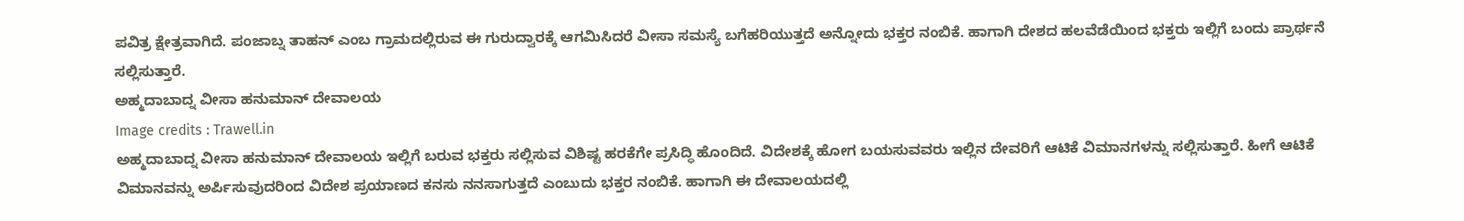ಪವಿತ್ರ ಕ್ಷೇತ್ರವಾಗಿದೆ. ಪಂಜಾಬ್ನ ತಾಹನ್ ಎಂಬ ಗ್ರಾಮದಲ್ಲಿರುವ ಈ ಗುರುದ್ವಾರಕ್ಕೆ ಆಗಮಿಸಿದರೆ ವೀಸಾ ಸಮಸ್ಯೆ ಬಗೆಹರಿಯುತ್ತದೆ ಅನ್ನೋದು ಭಕ್ತರ ನಂಬಿಕೆ. ಹಾಗಾಗಿ ದೇಶದ ಹಲವೆಡೆಯಿಂದ ಭಕ್ತರು ಇಲ್ಲಿಗೆ ಬಂದು ಪ್ರಾರ್ಥನೆ ಸಲ್ಲಿಸುತ್ತಾರೆ.
ಅಹ್ಮದಾಬಾದ್ನ ವೀಸಾ ಹನುಮಾನ್ ದೇವಾಲಯ
Image credits : Trawell.in
ಅಹ್ಮದಾಬಾದ್ನ ವೀಸಾ ಹನುಮಾನ್ ದೇವಾಲಯ ಇಲ್ಲಿಗೆ ಬರುವ ಭಕ್ತರು ಸಲ್ಲಿಸುವ ವಿಶಿಷ್ಟ ಹರಕೆಗೇ ಪ್ರಸಿದ್ಧಿ ಹೊಂದಿದೆ. ವಿದೇಶಕ್ಕೆ ಹೋಗ ಬಯಸುವವರು ಇಲ್ಲಿನ ದೇವರಿಗೆ ಆಟಿಕೆ ವಿಮಾನಗಳನ್ನು ಸಲ್ಲಿಸುತ್ತಾರೆ. ಹೀಗೆ ಆಟಿಕೆ ವಿಮಾನವನ್ನು ಅರ್ಪಿಸುವುದರಿಂದ ವಿದೇಶ ಪ್ರಯಾಣದ ಕನಸು ನನಸಾಗುತ್ತದೆ ಎಂಬುದು ಭಕ್ತರ ನಂಬಿಕೆ. ಹಾಗಾಗಿ ಈ ದೇವಾಲಯದಲ್ಲಿ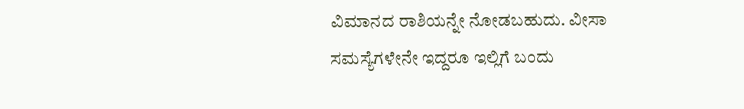ವಿಮಾನದ ರಾಶಿಯನ್ನೇ ನೋಡಬಹುದು. ವೀಸಾ ಸಮಸ್ಯೆಗಳೇನೇ ಇದ್ದರೂ ಇಲ್ಲಿಗೆ ಬಂದು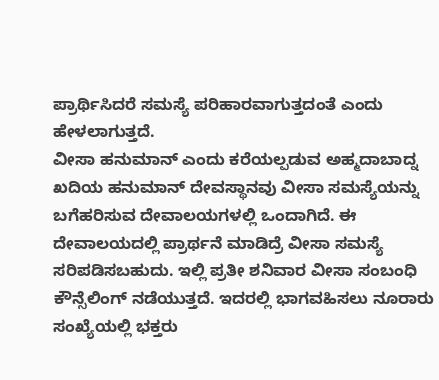ಪ್ರಾರ್ಥಿಸಿದರೆ ಸಮಸ್ಯೆ ಪರಿಹಾರವಾಗುತ್ತದಂತೆ ಎಂದು ಹೇಳಲಾಗುತ್ತದೆ.
ವೀಸಾ ಹನುಮಾನ್ ಎಂದು ಕರೆಯಲ್ಪಡುವ ಅಹ್ಮದಾಬಾದ್ನ ಖದಿಯ ಹನುಮಾನ್ ದೇವಸ್ಥಾನವು ವೀಸಾ ಸಮಸ್ಯೆಯನ್ನು ಬಗೆಹರಿಸುವ ದೇವಾಲಯಗಳಲ್ಲಿ ಒಂದಾಗಿದೆ. ಈ ದೇವಾಲಯದಲ್ಲಿ ಪ್ರಾರ್ಥನೆ ಮಾಡಿದ್ರೆ ವೀಸಾ ಸಮಸ್ಯೆ ಸರಿಪಡಿಸಬಹುದು. ಇಲ್ಲಿ ಪ್ರತೀ ಶನಿವಾರ ವೀಸಾ ಸಂಬಂಧಿ ಕೌನ್ಸೆಲಿಂಗ್ ನಡೆಯುತ್ತದೆ. ಇದರಲ್ಲಿ ಭಾಗವಹಿಸಲು ನೂರಾರು ಸಂಖ್ಯೆಯಲ್ಲಿ ಭಕ್ತರು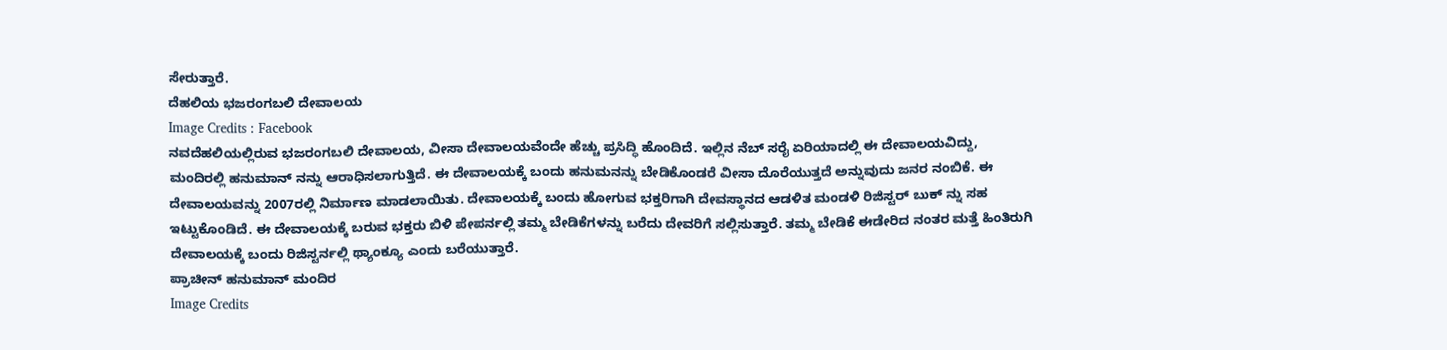ಸೇರುತ್ತಾರೆ.
ದೆಹಲಿಯ ಭಜರಂಗಬಲಿ ದೇವಾಲಯ
Image Credits : Facebook
ನವದೆಹಲಿಯಲ್ಲಿರುವ ಭಜರಂಗಬಲಿ ದೇವಾಲಯ, ವೀಸಾ ದೇವಾಲಯವೆಂದೇ ಹೆಚ್ಚು ಪ್ರಸಿದ್ಧಿ ಹೊಂದಿದೆ. ಇಲ್ಲಿನ ನೆಬ್ ಸರೈ ಏರಿಯಾದಲ್ಲಿ ಈ ದೇವಾಲಯವಿದ್ದು, ಮಂದಿರಲ್ಲಿ ಹನುಮಾನ್ ನನ್ನು ಆರಾಧಿಸಲಾಗುತ್ತಿದೆ. ಈ ದೇವಾಲಯಕ್ಕೆ ಬಂದು ಹನುಮನನ್ನು ಬೇಡಿಕೊಂಡರೆ ವೀಸಾ ದೊರೆಯುತ್ತದೆ ಅನ್ನುವುದು ಜನರ ನಂಬಿಕೆ. ಈ ದೇವಾಲಯವನ್ನು 2007ರಲ್ಲಿ ನಿರ್ಮಾಣ ಮಾಡಲಾಯಿತು. ದೇವಾಲಯಕ್ಕೆ ಬಂದು ಹೋಗುವ ಭಕ್ತರಿಗಾಗಿ ದೇವಸ್ಥಾನದ ಆಡಳಿತ ಮಂಡಳಿ ರಿಜಿಸ್ಟರ್ ಬುಕ್ ನ್ನು ಸಹ ಇಟ್ಟುಕೊಂಡಿದೆ. ಈ ದೇವಾಲಯಕ್ಕೆ ಬರುವ ಭಕ್ತರು ಬಿಳಿ ಪೇಪರ್ನಲ್ಲಿ ತಮ್ಮ ಬೇಡಿಕೆಗಳನ್ನು ಬರೆದು ದೇವರಿಗೆ ಸಲ್ಲಿಸುತ್ತಾರೆ. ತಮ್ಮ ಬೇಡಿಕೆ ಈಡೇರಿದ ನಂತರ ಮತ್ತೆ ಹಿಂತಿರುಗಿ ದೇವಾಲಯಕ್ಕೆ ಬಂದು ರಿಜಿಸ್ಟರ್ನಲ್ಲಿ ಥ್ಯಾಂಕ್ಯೂ ಎಂದು ಬರೆಯುತ್ತಾರೆ.
ಪ್ರಾಚೀನ್ ಹನುಮಾನ್ ಮಂದಿರ
Image Credits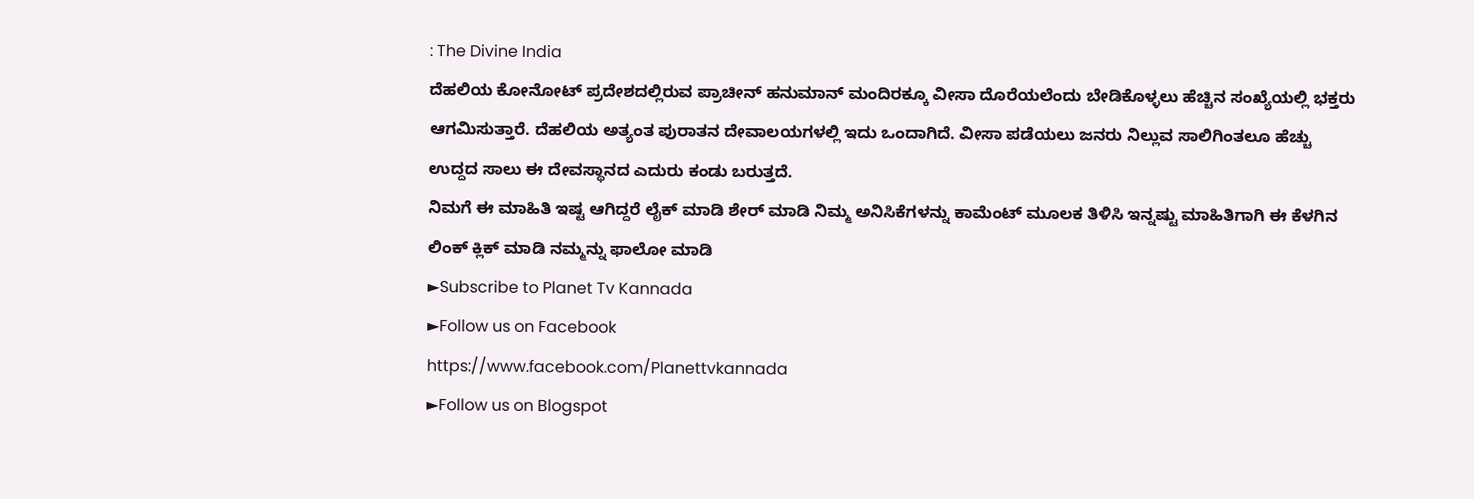: The Divine India
ದೆಹಲಿಯ ಕೋನೋಟ್ ಪ್ರದೇಶದಲ್ಲಿರುವ ಪ್ರಾಚೀನ್ ಹನುಮಾನ್ ಮಂದಿರಕ್ಕೂ ವೀಸಾ ದೊರೆಯಲೆಂದು ಬೇಡಿಕೊಳ್ಳಲು ಹೆಚ್ಚಿನ ಸಂಖ್ಯೆಯಲ್ಲಿ ಭಕ್ತರು ಆಗಮಿಸುತ್ತಾರೆ. ದೆಹಲಿಯ ಅತ್ಯಂತ ಪುರಾತನ ದೇವಾಲಯಗಳಲ್ಲಿ ಇದು ಒಂದಾಗಿದೆ. ವೀಸಾ ಪಡೆಯಲು ಜನರು ನಿಲ್ಲುವ ಸಾಲಿಗಿಂತಲೂ ಹೆಚ್ಚು ಉದ್ದದ ಸಾಲು ಈ ದೇವಸ್ಥಾನದ ಎದುರು ಕಂಡು ಬರುತ್ತದೆ.
ನಿಮಗೆ ಈ ಮಾಹಿತಿ ಇಷ್ಟ ಆಗಿದ್ದರೆ ಲೈಕ್ ಮಾಡಿ ಶೇರ್ ಮಾಡಿ ನಿಮ್ಮ ಅನಿಸಿಕೆಗಳನ್ನು ಕಾಮೆಂಟ್ ಮೂಲಕ ತಿಳಿಸಿ ಇನ್ನಷ್ಟು ಮಾಹಿತಿಗಾಗಿ ಈ ಕೆಳಗಿನ ಲಿಂಕ್ ಕ್ಲಿಕ್ ಮಾಡಿ ನಮ್ಮನ್ನು ಫಾಲೋ ಮಾಡಿ
►Subscribe to Planet Tv Kannada
►Follow us on Facebook
https://www.facebook.com/Planettvkannada
►Follow us on Blogspot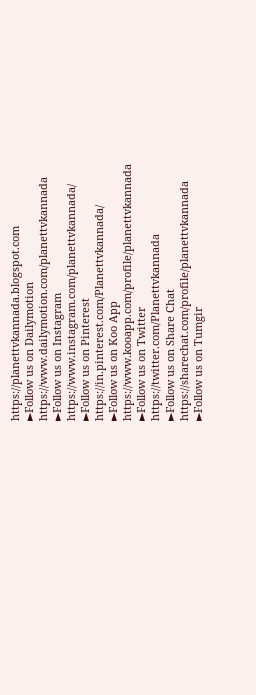https://planettvkannada.blogspot.com
►Follow us on Dailymotion
https://www.dailymotion.com/planettvkannada
►Follow us on Instagram
https://www.instagram.com/planettvkannada/
►Follow us on Pinterest
https://in.pinterest.com/Planettvkannada/
►Follow us on Koo App
https://www.kooapp.com/profile/planettvkannada
►Follow us on Twitter
https://twitter.com/Planettvkannada
►Follow us on Share Chat
https://sharechat.com/profile/planettvkannada
►Follow us on Tumgir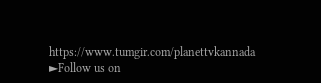https://www.tumgir.com/planettvkannada
►Follow us on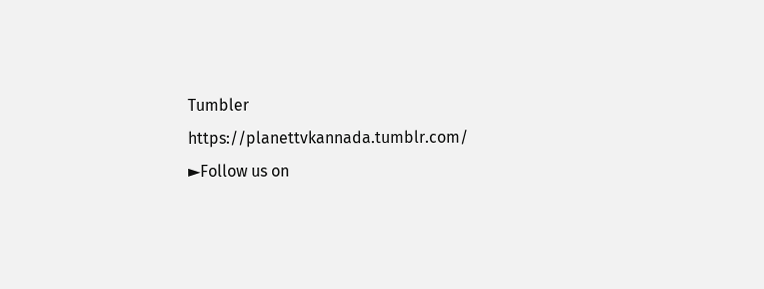Tumbler
https://planettvkannada.tumblr.com/
►Follow us on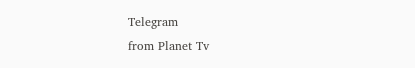Telegram
from Planet Tv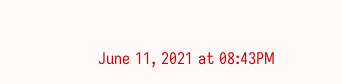June 11, 2021 at 08:43PM